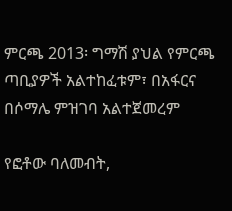ምርጫ 2013፡ ግማሽ ያህል የምርጫ ጣቢያዎች አልተከፈቱም፣ በአፋርና በሶማሌ ምዝገባ አልተጀመረም

የፎቶው ባለመብት,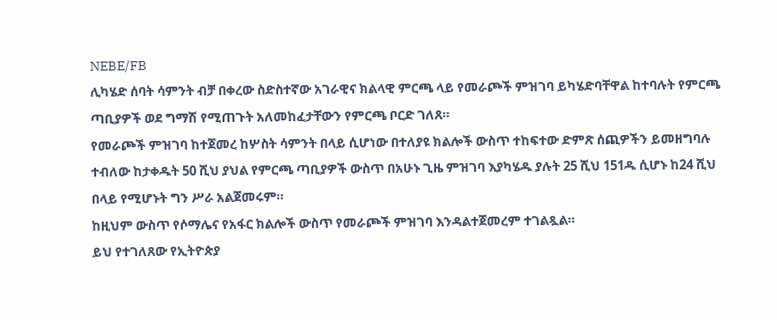NEBE/FB
ሊካሄድ ሰባት ሳምንት ብቻ በቀረው ስድስተኛው አገራዊና ክልላዊ ምርጫ ላይ የመራጮች ምዝገባ ይካሄድባቸዋል ከተባሉት የምርጫ ጣቢያዎች ወደ ግማሽ የሚጠጉት አለመከፈታቸውን የምርጫ ቦርድ ገለጸ።
የመራጮች ምዝገባ ከተጀመረ ከሦስት ሳምንት በላይ ሲሆነው በተለያዩ ክልሎች ውስጥ ተከፍተው ድምጽ ሰጪዎችን ይመዘግባሉ ተብለው ከታቀዱት 50 ሺህ ያህል የምርጫ ጣቢያዎች ውስጥ በአሁኑ ጊዜ ምዝገባ እያካሄዱ ያሉት 25 ሺህ 151ዱ ሲሆኑ ከ24 ሺህ በላይ የሚሆኑት ግን ሥራ አልጀመሩም።
ከዚህም ውስጥ የሶማሌና የአፋር ክልሎች ውስጥ የመራጮች ምዝገባ እንዳልተጀመረም ተገልጿል።
ይህ የተገለጸው የኢትዮጵያ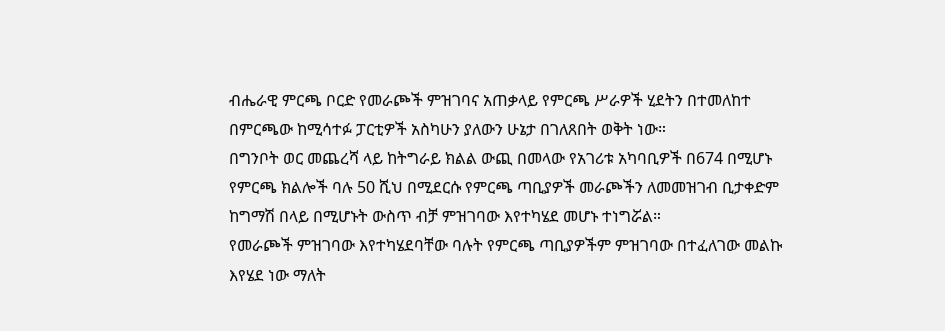ብሔራዊ ምርጫ ቦርድ የመራጮች ምዝገባና አጠቃላይ የምርጫ ሥራዎች ሂደትን በተመለከተ በምርጫው ከሚሳተፉ ፓርቲዎች አስካሁን ያለውን ሁኔታ በገለጸበት ወቅት ነው።
በግንቦት ወር መጨረሻ ላይ ከትግራይ ክልል ውጪ በመላው የአገሪቱ አካባቢዎች በ674 በሚሆኑ የምርጫ ክልሎች ባሉ 50 ሺህ በሚደርሱ የምርጫ ጣቢያዎች መራጮችን ለመመዝገብ ቢታቀድም ከግማሽ በላይ በሚሆኑት ውስጥ ብቻ ምዝገባው እየተካሄደ መሆኑ ተነግሯል።
የመራጮች ምዝገባው እየተካሄደባቸው ባሉት የምርጫ ጣቢያዎችም ምዝገባው በተፈለገው መልኩ እየሄደ ነው ማለት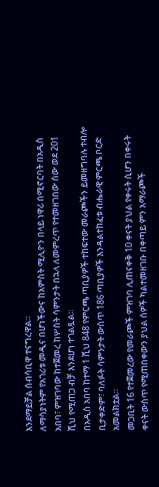እንደማይቻል ሰብሳቢዋ ተናግረዋል።
ለማሳያነትም የአገሪቱ መዲና በሆነችውና ከአምስት ሚሊዮን በላይ ነዋሪ በሚኖርባት በአዲስ አበባ፣ ምዝገባው ከተጀመረ ከሦስት ሳምንታት በኋላ ለመምረጥ የተመዘገበው ሰው ወደ 201 ሺህ የሚጠጋ ብቻ እንደሆነ ተገልጿል።
በአዲስ አበባ ከተማ 1 ሺህ 848 የምርጫ ጣቢያዎች ተከፍተው መራጮችን ይመዘግባሉ ተብሎ ቢታቀድም፣ ባለፉት ሳምንታት ውስጥ 186 ጣቢያዎች እንዳልተከፈቱ ብሔራዊ ምርጫ ቦርድ አመልክቷል።
መጋቢት 16 የተጀመረው የመራጮች ምዝገባ ሊጠናቀቅ 10 ቀናት ያህል የቀሩት ሲሆን በቀሩት ቀናት ውስጥ የሚጠበቀውን ያህል ሰዎች ካልተመዘገቡ በቀጣይ ምን አማራጮች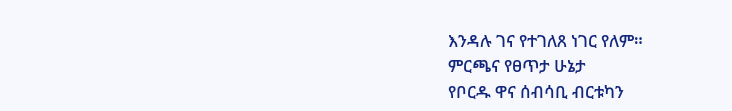እንዳሉ ገና የተገለጸ ነገር የለም።
ምርጫና የፀጥታ ሁኔታ
የቦርዱ ዋና ሰብሳቢ ብርቱካን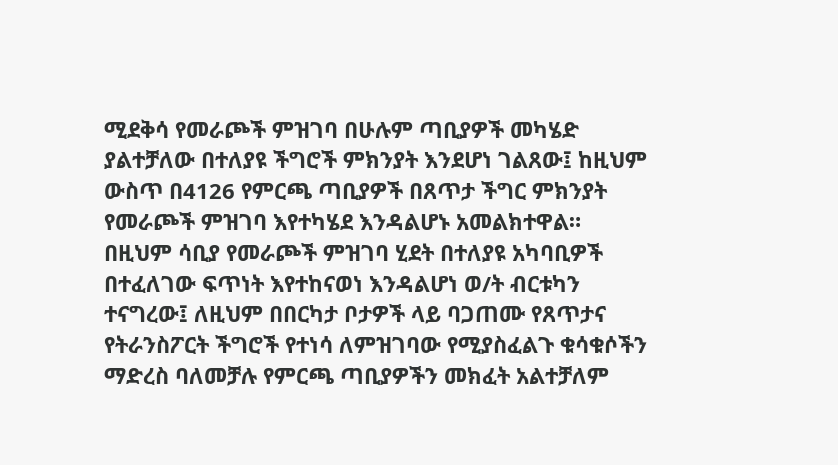ሚደቅሳ የመራጮች ምዝገባ በሁሉም ጣቢያዎች መካሄድ ያልተቻለው በተለያዩ ችግሮች ምክንያት እንደሆነ ገልጸው፤ ከዚህም ውስጥ በ4126 የምርጫ ጣቢያዎች በጸጥታ ችግር ምክንያት የመራጮች ምዝገባ እየተካሄደ እንዳልሆኑ አመልክተዋል።
በዚህም ሳቢያ የመራጮች ምዝገባ ሂደት በተለያዩ አካባቢዎች በተፈለገው ፍጥነት እየተከናወነ እንዳልሆነ ወ/ት ብርቱካን ተናግረው፤ ለዚህም በበርካታ ቦታዎች ላይ ባጋጠሙ የጸጥታና የትራንስፖርት ችግሮች የተነሳ ለምዝገባው የሚያስፈልጉ ቁሳቁሶችን ማድረስ ባለመቻሉ የምርጫ ጣቢያዎችን መክፈት አልተቻለም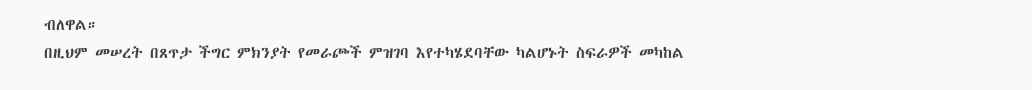ብለዋል።
በዚህም መሠረት በጸጥታ ችግር ምክንያት የመራጮች ምዝገባ እየተካሄደባቸው ካልሆኑት ስፍራዎች መካከል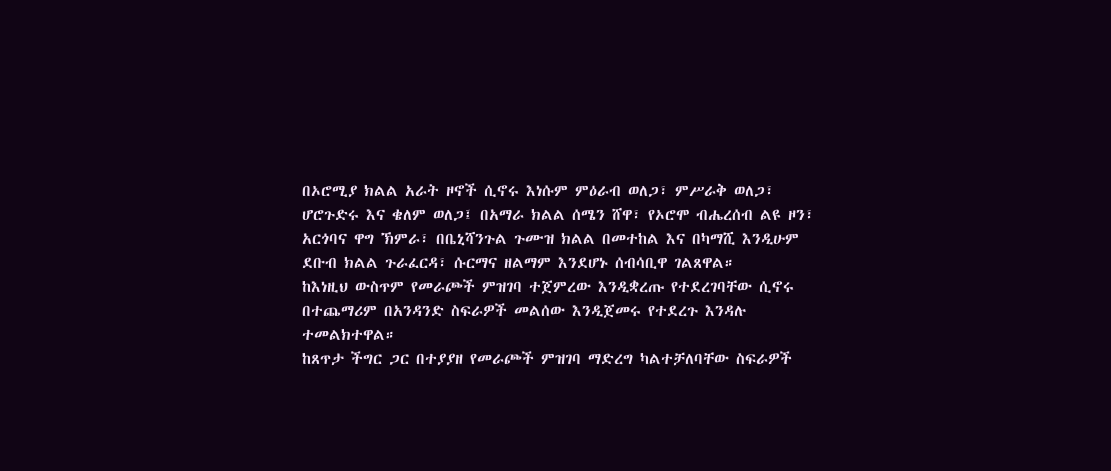በኦሮሚያ ክልል አራት ዞኖች ሲኖሩ እነሱም ምዕራብ ወለጋ፣ ምሥራቅ ወለጋ፣ ሆሮጉድሩ እና ቄለም ወለጋ፤ በአማራ ክልል ሰሜን ሸዋ፣ የኦሮሞ ብሔረሰብ ልዩ ዞን፣ አርጎባና ዋግ ኽምራ፣ በቤኒሻንጉል ጉሙዝ ክልል በመተከል እና በካማሺ እንዲሁም ደቡብ ክልል ጉራፈርዳ፣ ሱርማና ዘልማም እንደሆኑ ሰብሳቢዋ ገልጸዋል።
ከእነዚህ ውስጥም የመራጮች ምዝገባ ተጀምረው እንዲቋረጡ የተደረገባቸው ሲኖሩ በተጨማሪም በአንዳንድ ስፍራዎች መልሰው እንዲጀመሩ የተደረጉ እንዳሉ ተመልክተዋል።
ከጸጥታ ችግር ጋር በተያያዘ የመራጮች ምዝገባ ማድረግ ካልተቻለባቸው ስፍራዎች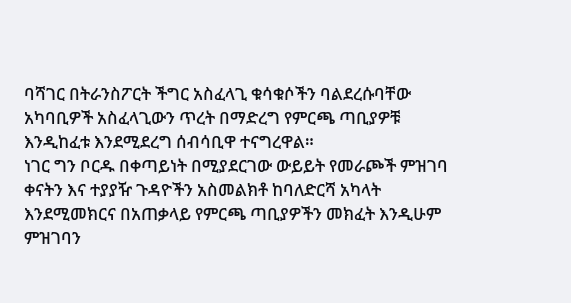ባሻገር በትራንስፖርት ችግር አስፈላጊ ቁሳቁሶችን ባልደረሱባቸው አካባቢዎች አስፈላጊውን ጥረት በማድረግ የምርጫ ጣቢያዎቹ እንዲከፈቱ እንደሚደረግ ሰብሳቢዋ ተናግረዋል።
ነገር ግን ቦርዱ በቀጣይነት በሚያደርገው ውይይት የመራጮች ምዝገባ ቀናትን እና ተያያዥ ጉዳዮችን አስመልክቶ ከባለድርሻ አካላት እንደሚመክርና በአጠቃላይ የምርጫ ጣቢያዎችን መክፈት እንዲሁም ምዝገባን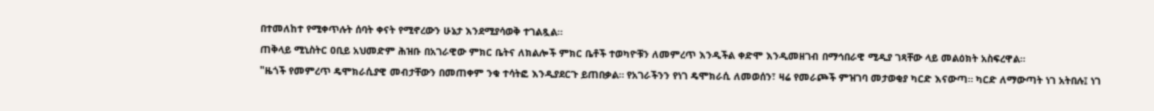በተመለከተ የሚቀጥሉት ሰባት ቀናት የሚኖረውን ሁኔታ እንደሚያሳወቅ ተገልጿል።
ጠቅላይ ሚኒስትር ዐቢይ አህመድም ሕዝቡ በአገራዊው ምክር ቤትና ለክልሎች ምክር ቤቶች ተወካዮቹን ለመምረጥ እንዲችል ቀድሞ እንዲመዘገብ በማኅበራዊ ሚዲያ ገጻቸው ላይ መልዕክት አስፍረዋል።
"ዜጎች የመምረጥ ዴሞክራሲያዊ መብታቸውን በመጠቀም ንቁ ተሳትፎ እንዲያደርጉ ይጠበቃል። የአገራችንን የነገ ዴሞክራሲ ለመወሰን፣ ዛሬ የመራጮች ምዝገባ መታወቂያ ካርድ እናውጣ። ካርድ ለማውጣት ነገ አትበሉ፤ ነገ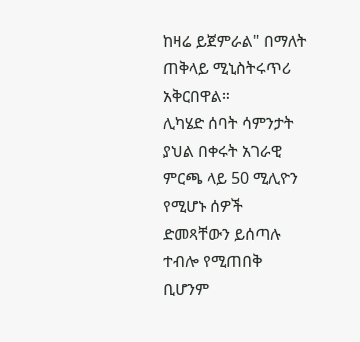ከዛሬ ይጀምራል" በማለት ጠቅላይ ሚኒስትሩጥሪ አቅርበዋል።
ሊካሄድ ሰባት ሳምንታት ያህል በቀሩት አገራዊ ምርጫ ላይ 50 ሚሊዮን የሚሆኑ ሰዎች ድመጻቸውን ይሰጣሉ ተብሎ የሚጠበቅ ቢሆንም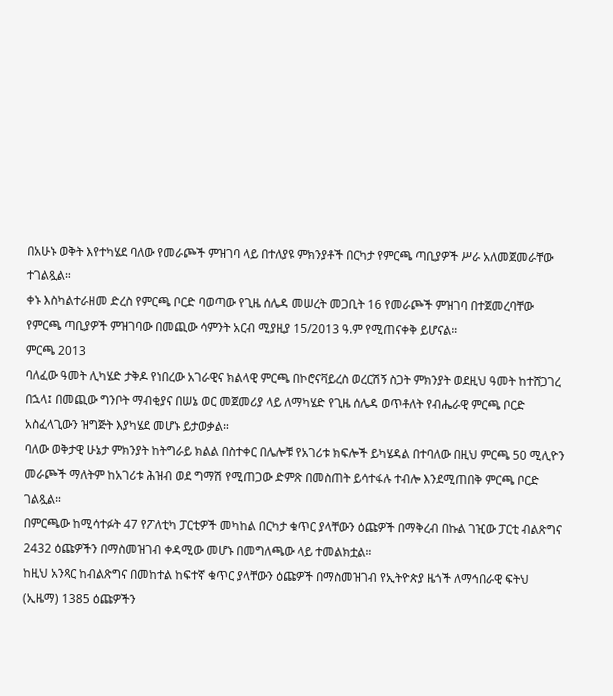በአሁኑ ወቅት እየተካሄደ ባለው የመራጮች ምዝገባ ላይ በተለያዩ ምክንያቶች በርካታ የምርጫ ጣቢያዎች ሥራ አለመጀመራቸው ተገልጿል።
ቀኑ እስካልተራዘመ ድረስ የምርጫ ቦርድ ባወጣው የጊዜ ሰሌዳ መሠረት መጋቢት 16 የመራጮች ምዝገባ በተጀመረባቸው የምርጫ ጣቢያዎች ምዝገባው በመጪው ሳምንት አርብ ሚያዚያ 15/2013 ዓ.ም የሚጠናቀቅ ይሆናል።
ምርጫ 2013
ባለፈው ዓመት ሊካሄድ ታቅዶ የነበረው አገራዊና ክልላዊ ምርጫ በኮሮናቫይረስ ወረርሽኝ ስጋት ምክንያት ወደዚህ ዓመት ከተሸጋገረ በኋላ፤ በመጪው ግንቦት ማብቂያና በሠኔ ወር መጀመሪያ ላይ ለማካሄድ የጊዜ ሰሌዳ ወጥቶለት የብሔራዊ ምርጫ ቦርድ አስፈላጊውን ዝግጅት እያካሄደ መሆኑ ይታወቃል።
ባለው ወቅታዊ ሁኔታ ምክንያት ከትግራይ ክልል በስተቀር በሌሎቹ የአገሪቱ ክፍሎች ይካሄዳል በተባለው በዚህ ምርጫ 50 ሚሊዮን መራጮች ማለትም ከአገሪቱ ሕዝብ ወደ ግማሽ የሚጠጋው ድምጽ በመስጠት ይሳተፋሉ ተብሎ እንደሚጠበቅ ምርጫ ቦርድ ገልጿል።
በምርጫው ከሚሳተፉት 47 የፖለቲካ ፓርቲዎች መካከል በርካታ ቁጥር ያላቸውን ዕጩዎች በማቅረብ በኩል ገዢው ፓርቲ ብልጽግና 2432 ዕጩዎችን በማስመዝገብ ቀዳሚው መሆኑ በመግለጫው ላይ ተመልክቷል።
ከዚህ አንጻር ከብልጽግና በመከተል ከፍተኛ ቁጥር ያላቸውን ዕጩዎች በማስመዝገብ የኢትዮጵያ ዜጎች ለማኅበራዊ ፍትህ (ኢዜማ) 1385 ዕጩዎችን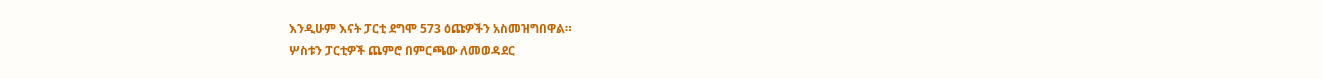እንዲሁም እናት ፓርቲ ደግሞ 573 ዕጩዎችን አስመዝግበዋል።
ሦስቱን ፓርቲዎች ጨምሮ በምርጫው ለመወዳደር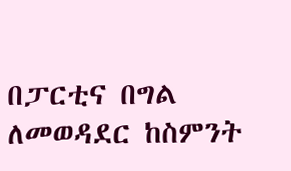በፓርቲና በግል ለመወዳደር ከስምንት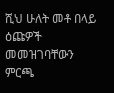ሺህ ሁለት መቶ በላይ ዕጩዎች መመዝገባቸውን ምርጫ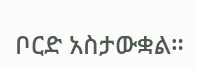ቦርድ አስታውቋል።